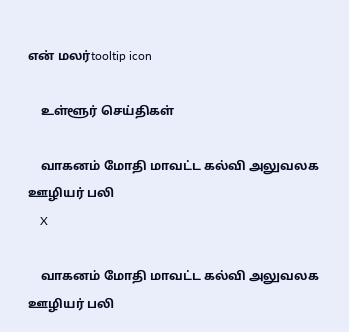என் மலர்tooltip icon

    உள்ளூர் செய்திகள்

    வாகனம் மோதி மாவட்ட கல்வி அலுவலக ஊழியர் பலி
    X

    வாகனம் மோதி மாவட்ட கல்வி அலுவலக ஊழியர் பலி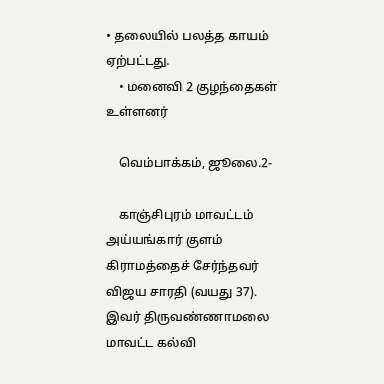• தலையில் பலத்த காயம் ஏற்பட்டது.
    • மனைவி 2 குழந்தைகள் உள்ளனர்

    வெம்பாக்கம், ஜூலை.2-

    காஞ்சிபுரம் மாவட்டம் அய்யங்கார் குளம் கிராமத்தைச் சேர்ந்தவர் விஜய சாரதி (வயது 37). இவர் திருவண்ணாமலை மாவட்ட கல்வி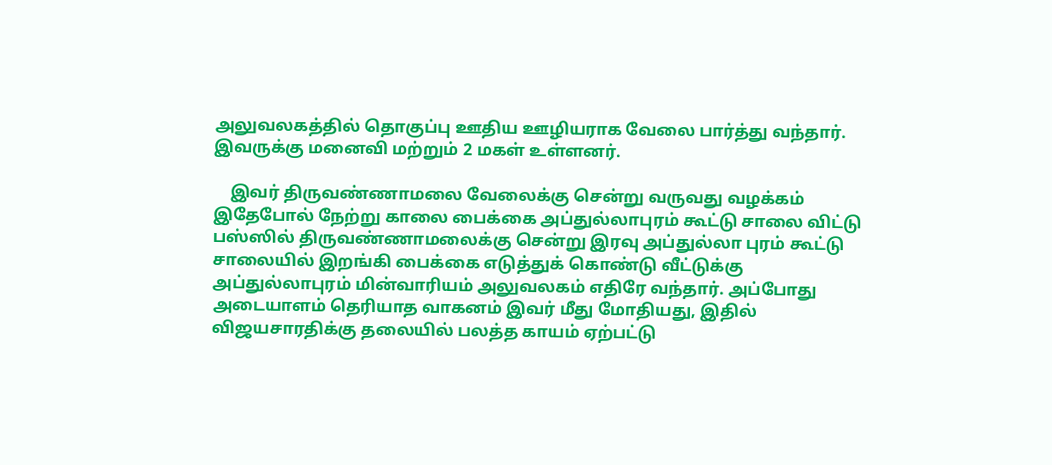அலுவலகத்தில் தொகுப்பு ஊதிய ஊழியராக வேலை பார்த்து வந்தார். இவருக்கு மனைவி மற்றும் 2 மகள் உள்ளனர்.

    இவர் திருவண்ணாமலை வேலைக்கு சென்று வருவது வழக்கம் இதேபோல் நேற்று காலை பைக்கை அப்துல்லாபுரம் கூட்டு சாலை விட்டு பஸ்ஸில் திருவண்ணாமலைக்கு சென்று இரவு அப்துல்லா புரம் கூட்டு சாலையில் இறங்கி பைக்கை எடுத்துக் கொண்டு வீட்டுக்கு அப்துல்லாபுரம் மின்வாரியம் அலுவலகம் எதிரே வந்தார். அப்போது அடையாளம் தெரியாத வாகனம் இவர் மீது மோதியது, இதில் விஜயசாரதிக்கு தலையில் பலத்த காயம் ஏற்பட்டு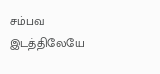சம்பவ இடத்திலேயே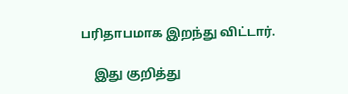பரிதாபமாக இறந்து விட்டார்.

    இது குறித்து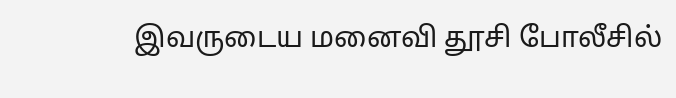இவருடைய மனைவி தூசி போலீசில்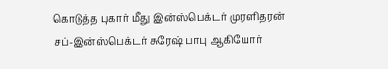கொடுத்த புகார் மீது இன்ஸ்பெக்டர் முரளிதரன் சப்-இன்ஸ்பெக்டர் சுரேஷ் பாபு ஆகியோர்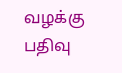வழக்கு பதிவு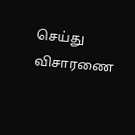செய்து விசாரணை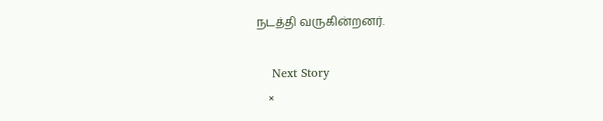நடத்தி வருகின்றனர்.

    Next Story
    ×